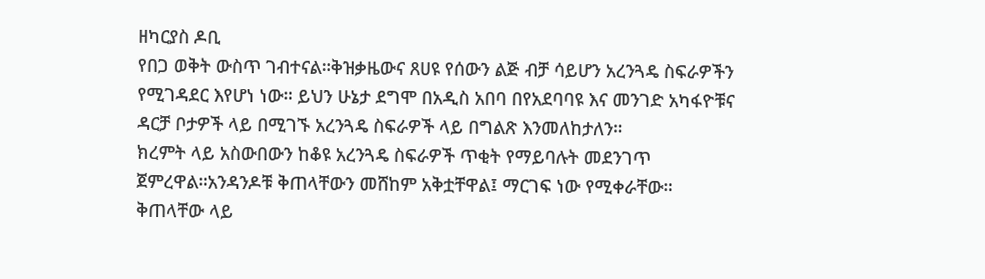ዘካርያስ ዶቢ
የበጋ ወቅት ውስጥ ገብተናል።ቅዝቃዜውና ጸሀዩ የሰውን ልጅ ብቻ ሳይሆን አረንጓዴ ስፍራዎችን የሚገዳደር እየሆነ ነው። ይህን ሁኔታ ደግሞ በአዲስ አበባ በየአደባባዩ እና መንገድ አካፋዮቹና ዳርቻ ቦታዎች ላይ በሚገኙ አረንጓዴ ስፍራዎች ላይ በግልጽ እንመለከታለን።
ክረምት ላይ አስውበውን ከቆዩ አረንጓዴ ስፍራዎች ጥቂት የማይባሉት መደንገጥ ጀምረዋል።አንዳንዶቹ ቅጠላቸውን መሸከም አቅቷቸዋል፤ ማርገፍ ነው የሚቀራቸው። ቅጠላቸው ላይ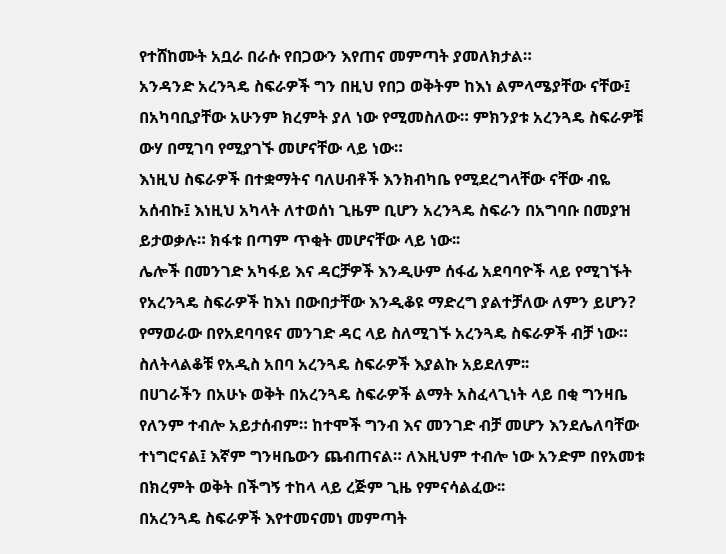የተሸከሙት አቧራ በራሱ የበጋውን እየጠና መምጣት ያመለክታል።
አንዳንድ አረንጓዴ ስፍራዎች ግን በዚህ የበጋ ወቅትም ከእነ ልምላሜያቸው ናቸው፤ በአካባቢያቸው አሁንም ክረምት ያለ ነው የሚመስለው። ምክንያቱ አረንጓዴ ስፍራዎቹ ውሃ በሚገባ የሚያገኙ መሆናቸው ላይ ነው።
እነዚህ ስፍራዎች በተቋማትና ባለሀብቶች እንክብካቤ የሚደረግላቸው ናቸው ብዬ አሰብኩ፤ እነዚህ አካላት ለተወሰነ ጊዜም ቢሆን አረንጓዴ ስፍራን በአግባቡ በመያዝ ይታወቃሉ። ክፋቱ በጣም ጥቂት መሆናቸው ላይ ነው፡፡
ሌሎች በመንገድ አካፋይ እና ዳርቻዎች እንዲሁም ሰፋፊ አደባባዮች ላይ የሚገኙት የአረንጓዴ ስፍራዎች ከእነ በውበታቸው እንዲቆዩ ማድረግ ያልተቻለው ለምን ይሆን? የማወራው በየአደባባዩና መንገድ ዳር ላይ ስለሚገኙ አረንጓዴ ስፍራዎች ብቻ ነው። ስለትላልቆቹ የአዲስ አበባ አረንጓዴ ስፍራዎች እያልኩ አይደለም፡፡
በሀገራችን በአሁኑ ወቅት በአረንጓዴ ስፍራዎች ልማት አስፈላጊነት ላይ በቂ ግንዛቤ የለንም ተብሎ አይታሰብም። ከተሞች ግንብ እና መንገድ ብቻ መሆን እንደሌለባቸው ተነግሮናል፤ እኛም ግንዛቤውን ጨብጠናል። ለእዚህም ተብሎ ነው አንድም በየአመቱ በክረምት ወቅት በችግኝ ተከላ ላይ ረጅም ጊዜ የምናሳልፈው፡፡
በአረንጓዴ ስፍራዎች እየተመናመነ መምጣት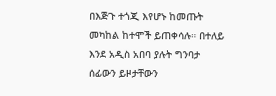በእጅጉ ተጎጂ እየሆኑ ከመጡት መካከል ከተሞች ይጠቀሳሉ። በተለይ እንደ አዲስ አበባ ያሉት ግንባታ ሰፊውን ይዞታቸውን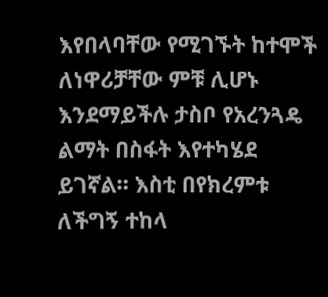እየበላባቸው የሚገኙት ከተሞች ለነዋሪቻቸው ምቹ ሊሆኑ እንደማይችሉ ታስቦ የአረንጓዴ ልማት በስፋት እየተካሄደ ይገኛል። እስቲ በየክረምቱ ለችግኝ ተከላ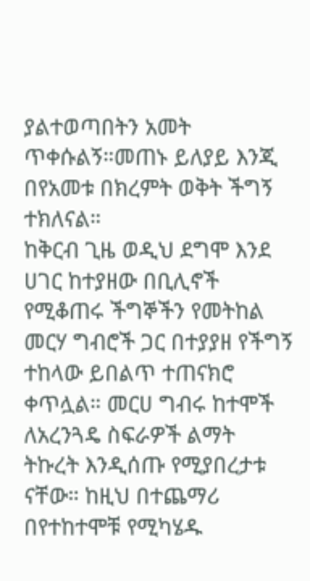ያልተወጣበትን አመት ጥቀሱልኝ።መጠኑ ይለያይ እንጂ በየአመቱ በክረምት ወቅት ችግኝ ተክለናል።
ከቅርብ ጊዜ ወዲህ ደግሞ እንደ ሀገር ከተያዘው በቢሊኖች የሚቆጠሩ ችግኞችን የመትከል መርሃ ግብሮች ጋር በተያያዘ የችግኝ ተከላው ይበልጥ ተጠናክሮ ቀጥሏል። መርሀ ግብሩ ከተሞች ለአረንጓዴ ስፍራዎች ልማት ትኩረት እንዲሰጡ የሚያበረታቱ ናቸው። ከዚህ በተጨማሪ በየተከተሞቹ የሚካሄዱ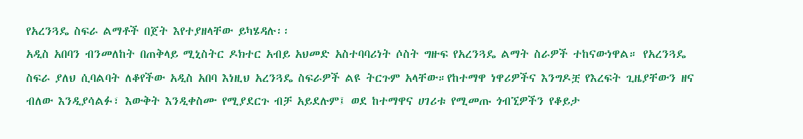የአረንጓዴ ስፍራ ልማቶች በጀት እየተያዘላቸው ይካሄዳሉ፡፡
አዲስ አበባን ብንመለከት በጠቅላይ ሚኒስትር ዶክተር አብይ አህመድ አስተባባሪነት ሶስት ግዙፍ የአረንጓዴ ልማት ስራዎች ተከናውነዋል። የአረንጓዴ ስፍራ ያለህ ሲባልባት ለቆየችው አዲስ አበባ እነዚህ አረንጓዴ ስፍራዎች ልዩ ትርጉም አላቸው።የከተማዋ ነዋሪዎችና እንግዶቿ የእረፍት ጊዜያቸውን ዘና ብለው እንዲያሳልፉ፣ እውቅት እንዲቀስሙ የሚያደርጉ ብቻ አይደሉም፤ ወደ ከተማዋና ሀገሪቱ የሚመጡ ጎብኚዎችን የቆይታ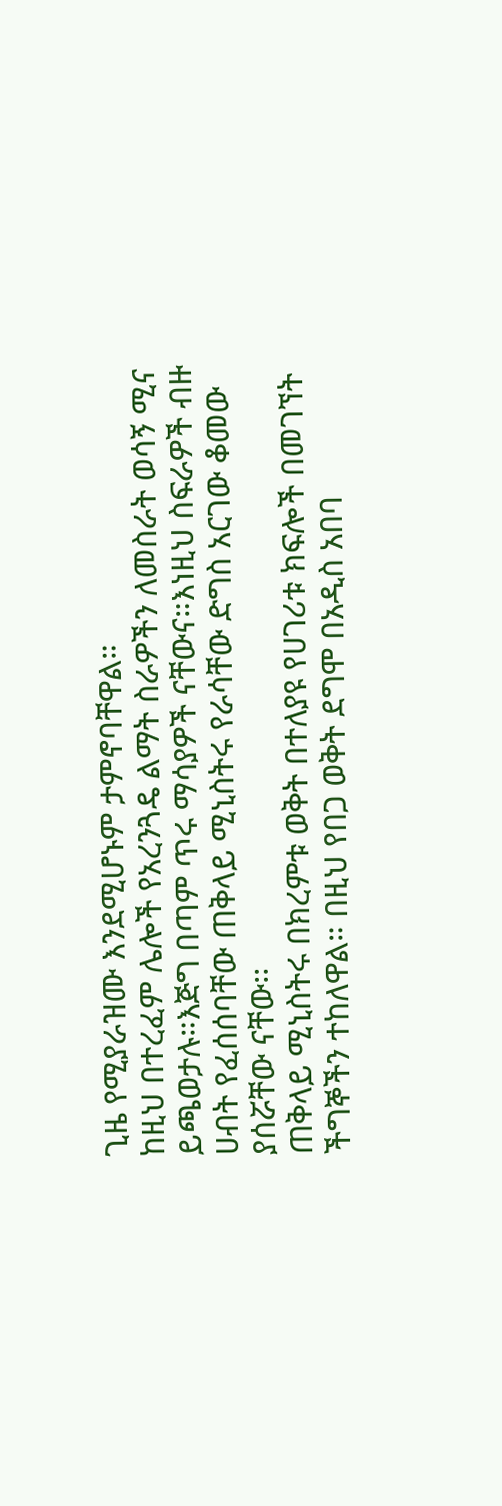ጊዜ የሚያራዝሙ እንደሚሆኑም ታምኖባቸዋል።
ከዚህ በተረፈም ሌሎች የአረንጓዴ ልማት ስራዎችን ለመስራት ወሳኝ ሚና ይጫወታሉ።እጅግ በጣም ጥሩ ማሳያዎች ናቸውና።እነዚህ ስፍራዎች ብዙ ሀብት የፈሰሰባቸው ጠቅላይ ሚኒስትሩ የራሳቸው ድግስ አርገው ቆመው ያሰሯቸው ናቸው፡፡
ጠቅላይ ሚኒስትሩ በክረምቱ ወቅት በተለያዩ የሀገሪቱ ክፍሎች በመገኘት ችግኞችን ተከለዋል። በዚህ የበጋ ወቅት ደግሞ በአዲስ አበባ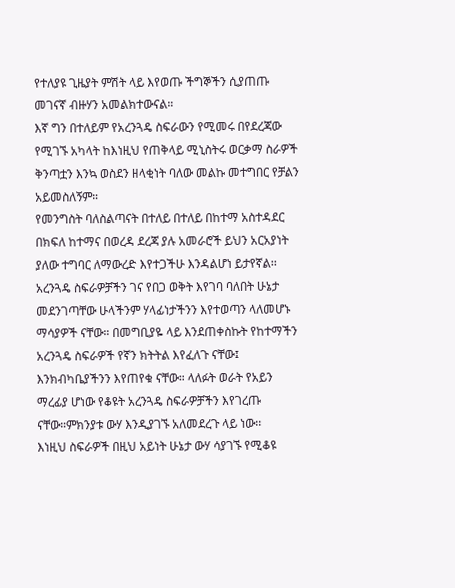የተለያዩ ጊዜያት ምሽት ላይ እየወጡ ችግኞችን ሲያጠጡ መገናኛ ብዙሃን አመልክተውናል።
እኛ ግን በተለይም የአረንጓዴ ስፍራውን የሚመሩ በየደረጃው የሚገኙ አካላት ከእነዚህ የጠቅላይ ሚኒስትሩ ወርቃማ ስራዎች ቅንጣቷን እንኳ ወስደን ዘላቂነት ባለው መልኩ መተግበር የቻልን አይመስለኝም።
የመንግስት ባለስልጣናት በተለይ በተለይ በከተማ አስተዳደር በክፍለ ከተማና በወረዳ ደረጃ ያሉ አመራሮች ይህን አርአያነት ያለው ተግባር ለማውረድ እየተጋችሁ እንዳልሆነ ይታየኛል፡፡
አረንጓዴ ስፍራዎቻችን ገና የበጋ ወቅት እየገባ ባለበት ሁኔታ መደንገጣቸው ሁላችንም ሃላፊነታችንን እየተወጣን ላለመሆኑ ማሳያዎች ናቸው። በመግቢያዬ ላይ እንደጠቀስኩት የከተማችን አረንጓዴ ስፍራዎች የኛን ክትትል እየፈለጉ ናቸው፤ እንክብካቤያችንን እየጠየቁ ናቸው። ላለፉት ወራት የአይን ማረፊያ ሆነው የቆዩት አረንጓዴ ስፍራዎቻችን እየገረጡ ናቸው።ምክንያቱ ውሃ እንዲያገኙ አለመደረጉ ላይ ነው፡፡
እነዚህ ስፍራዎች በዚህ አይነት ሁኔታ ውሃ ሳያገኙ የሚቆዩ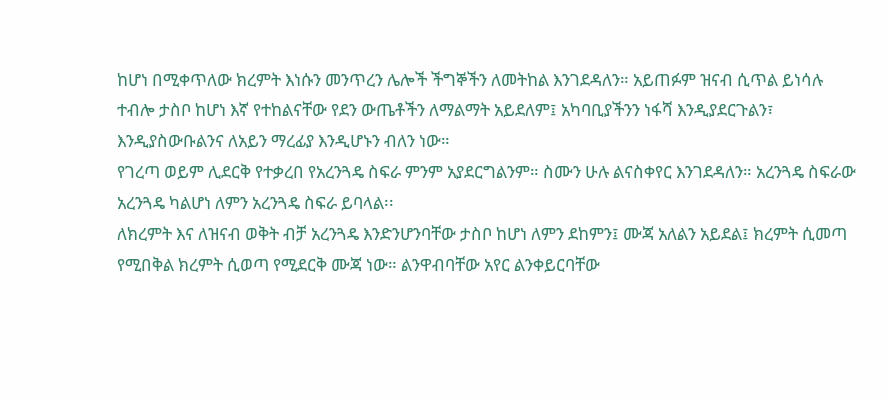ከሆነ በሚቀጥለው ክረምት እነሱን መንጥረን ሌሎች ችግኞችን ለመትከል እንገደዳለን። አይጠፉም ዝናብ ሲጥል ይነሳሉ ተብሎ ታስቦ ከሆነ እኛ የተከልናቸው የደን ውጤቶችን ለማልማት አይደለም፤ አካባቢያችንን ነፋሻ እንዲያደርጉልን፣ እንዲያስውቡልንና ለአይን ማረፊያ እንዲሆኑን ብለን ነው።
የገረጣ ወይም ሊደርቅ የተቃረበ የአረንጓዴ ስፍራ ምንም አያደርግልንም። ስሙን ሁሉ ልናስቀየር እንገደዳለን። አረንጓዴ ስፍራው አረንጓዴ ካልሆነ ለምን አረንጓዴ ስፍራ ይባላል፡፡
ለክረምት እና ለዝናብ ወቅት ብቻ አረንጓዴ እንድንሆንባቸው ታስቦ ከሆነ ለምን ደከምን፤ ሙጃ አለልን አይደል፤ ክረምት ሲመጣ የሚበቅል ክረምት ሲወጣ የሚደርቅ ሙጃ ነው። ልንዋብባቸው አየር ልንቀይርባቸው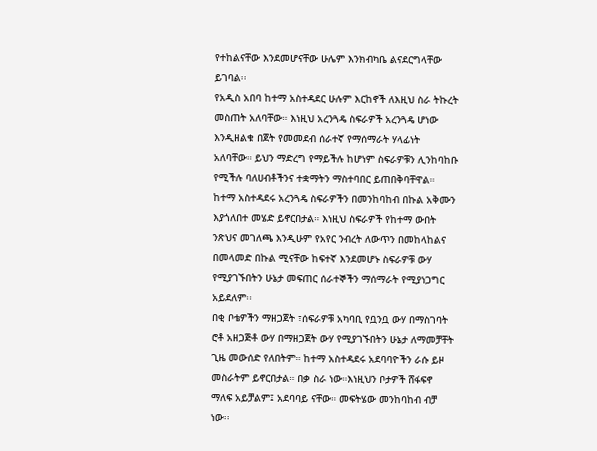የተከልናቸው እንደመሆናቸው ሁሌም እንክብካቤ ልናደርግላቸው ይገባል፡፡
የአዲስ አበባ ከተማ አስተዳደር ሁሉም እርከኖች ለእዚህ ስራ ትኩረት መስጠት አለባቸው። እነዚህ አረንጓዴ ስፍራዎች አረንጓዴ ሆነው እንዲዘልቁ በጀት የመመደብ ሰራተኛ የማሰማራት ሃላፊነት አለባቸው። ይህን ማድረግ የማይችሉ ከሆነም ስፍራዎቹን ሊንከባከቡ የሚችሉ ባለሀብቶችንና ተቋማትን ማስተባበር ይጠበቅባቸዋል።
ከተማ አስተዳደሩ አረንጓዴ ስፍራዎችን በመንከባከብ በኩል አቅሙን እያጎለበተ መሄድ ይኖርበታል። እነዚህ ስፍራዎች የከተማ ውበት ንጽህና መገለጫ እንዲሁም የአየር ንብረት ለውጥን በመከላከልና በመላመድ በኩል ሚናቸው ከፍተኛ እንደመሆኑ ስፍራዎቹ ውሃ የሚያገኙበትን ሁኔታ መፍጠር ሰራተኞችን ማሰማራት የሚያነጋግር አይደለም፡፡
በቂ ቦቴዎችን ማዘጋጀት ፣ሰፍራዎቹ አካባቢ የቧንቧ ውሃ በማስገባት ሮቶ አዘጋጅቶ ውሃ በማዘጋጀት ውሃ የሚያገኙበትን ሁኔታ ለማመቻቸት ጊዜ መውሰድ የለበትም። ከተማ አስተዳደሩ አደባባዮችን ራሱ ይዞ መስራትም ይኖርበታል። በቃ ስራ ነው።እነዚህን ቦታዎች ሸፋፍኖ ማለፍ አይቻልም፤ አደባባይ ናቸው። መፍትሄው መንከባከብ ብቻ ነው፡፡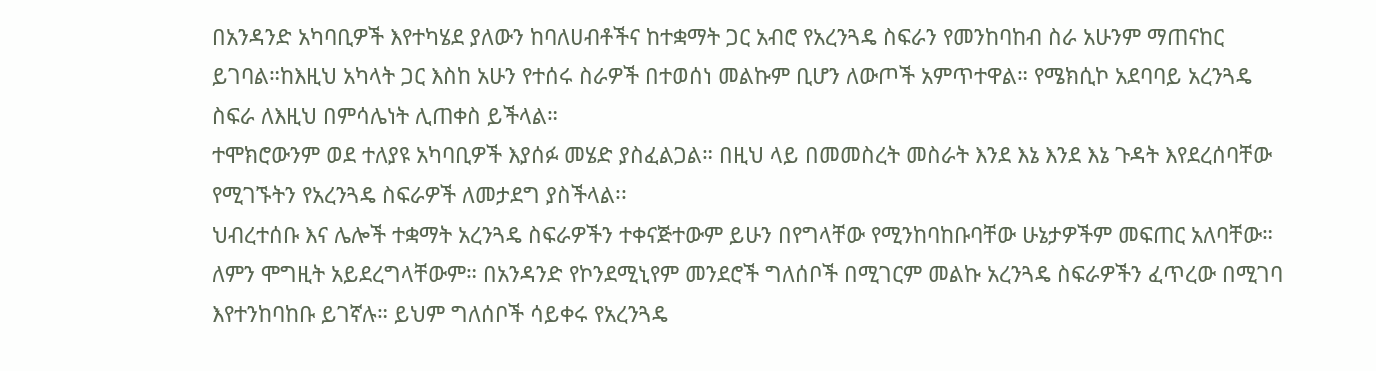በአንዳንድ አካባቢዎች እየተካሄደ ያለውን ከባለሀብቶችና ከተቋማት ጋር አብሮ የአረንጓዴ ስፍራን የመንከባከብ ስራ አሁንም ማጠናከር ይገባል።ከእዚህ አካላት ጋር እስከ አሁን የተሰሩ ስራዎች በተወሰነ መልኩም ቢሆን ለውጦች አምጥተዋል። የሜክሲኮ አደባባይ አረንጓዴ ስፍራ ለእዚህ በምሳሌነት ሊጠቀስ ይችላል።
ተሞክሮውንም ወደ ተለያዩ አካባቢዎች እያሰፉ መሄድ ያስፈልጋል። በዚህ ላይ በመመስረት መስራት እንደ እኔ እንደ እኔ ጉዳት እየደረሰባቸው የሚገኙትን የአረንጓዴ ስፍራዎች ለመታደግ ያስችላል፡፡
ህብረተሰቡ እና ሌሎች ተቋማት አረንጓዴ ስፍራዎችን ተቀናጅተውም ይሁን በየግላቸው የሚንከባከቡባቸው ሁኔታዎችም መፍጠር አለባቸው። ለምን ሞግዚት አይደረግላቸውም። በአንዳንድ የኮንደሚኒየም መንደሮች ግለሰቦች በሚገርም መልኩ አረንጓዴ ስፍራዎችን ፈጥረው በሚገባ እየተንከባከቡ ይገኛሉ። ይህም ግለሰቦች ሳይቀሩ የአረንጓዴ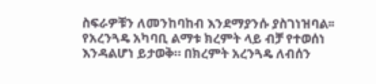ስፍራዎቹን ለመንከባከብ እንደማያንሱ ያስገነዝባል፡፡
የአረንጓዴ አካባቢ ልማቱ ክረምት ላይ ብቻ የተወሰነ እንዳልሆነ ይታወቅ። በክረምት አረንጓዴ ለብሰን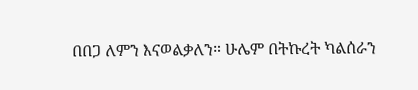በበጋ ለምን እናወልቃለን። ሁሌም በትኩረት ካልሰራን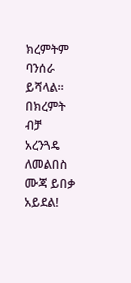ክረምትም ባንሰራ ይሻላል። በክረምት ብቻ አረንጓዴ ለመልበስ ሙጃ ይበቃ አይደል!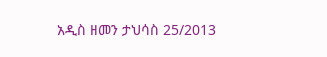አዲስ ዘመን ታህሳስ 25/2013